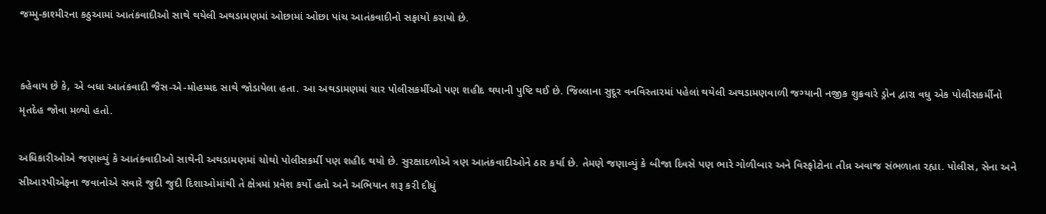જમ્મુ-કાશ્મીરના કઠુઆમાં આતંકવાદીઓ સાથે થયેલી અથડામણમાં ઓછામાં ઓછા પાંચ આતંકવાદીનો સફાયો કરાયો છે.


કહેવાય છે કે, એ બધા આતંકવાદી જૈસ-એ-મોહમ્મદ સાથે જોડાયેલા હતા. આ અથડામણમાં ચાર પોલીસકર્મીઓ પણ શહીદ થયાની પુષ્ટિ થઈ છે. જિલ્લાના સુદૂર વનવિસ્તારમાં પહેલાં થયેલી અથડામણવાળી જગ્યાની નજીક શુક્રવારે ડ્રોન દ્વારા વધુ એક પોલીસકર્મીનો મૃતદેહ જોવા મળ્યો હતો.

અધિકારીઓએ જણાવ્યું કે આતંકવાદીઓ સાથેની અથડામણમાં ચોથો પોલીસકર્મી પણ શહીદ થયો છે. સુરક્ષાદળોએ ત્રણ આતંકવાદીઓને ઠાર કર્યા છે. તેમણે જણાવ્યું કે બીજા દિવસે પણ ભારે ગોળીબાર અને વિસ્ફોટોના તીવ્ર અવાજ સંભળાતા રહ્યા. પોલીસ, સેના અને સીઆરપીએફના જવાનોએ સવારે જુદી જુદી દિશાઓમાંથી તે ક્ષેત્રમાં પ્રવેશ કર્યો હતો અને અભિયાન શરૂ કરી દીધું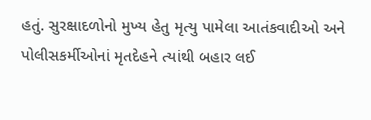હતું. સુરક્ષાદળોનો મુખ્ય હેતુ મૃત્યુ પામેલા આતંકવાદીઓ અને પોલીસકર્મીઓનાં મૃતદેહને ત્યાંથી બહાર લઈ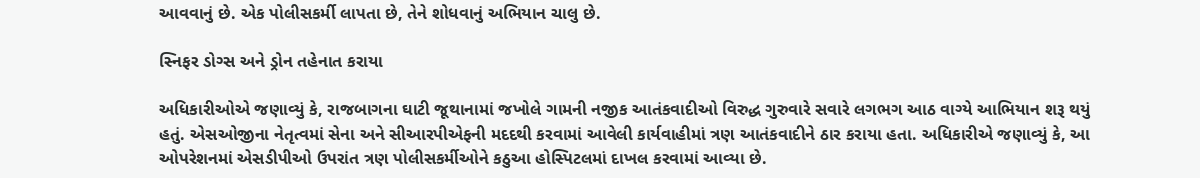આવવાનું છે. એક પોલીસકર્મી લાપતા છે, તેને શોધવાનું અભિયાન ચાલુ છે.

સ્નિફર ડોગ્સ અને ડ્રોન તહેનાત કરાયા

અધિકારીઓએ જણાવ્યું કે, રાજબાગના ઘાટી જૂથાનામાં જખોલે ગામની નજીક આતંકવાદીઓ વિરુદ્ધ ગુરુવારે સવારે લગભગ આઠ વાગ્યે આભિયાન શરૂ થયું હતું. એસઓજીના નેતૃત્વમાં સેના અને સીઆરપીએફની મદદથી કરવામાં આવેલી કાર્યવાહીમાં ત્રણ આતંકવાદીને ઠાર કરાયા હતા. અધિકારીએ જણાવ્યું કે, આ ઓપરેશનમાં એસડીપીઓ ઉપરાંત ત્રણ પોલીસકર્મીઓને કઠુઆ હોસ્પિટલમાં દાખલ કરવામાં આવ્યા છે.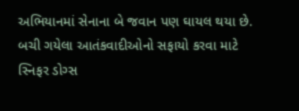અભિયાનમાં સેનાના બે જવાન પણ ઘાયલ થયા છે. બચી ગયેલા આતંકવાદીઓનો સફાયો કરવા માટે સ્નિફર ડોગ્સ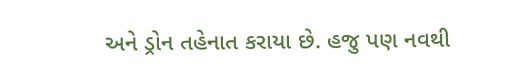અને ડ્રોન તહેનાત કરાયા છે. હજુ પણ નવથી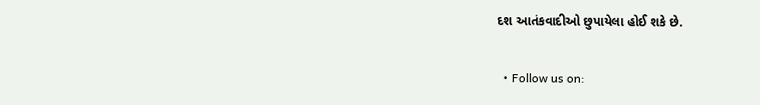દશ આતંકવાદીઓ છુપાયેલા હોઈ શકે છે.


  • Follow us on: